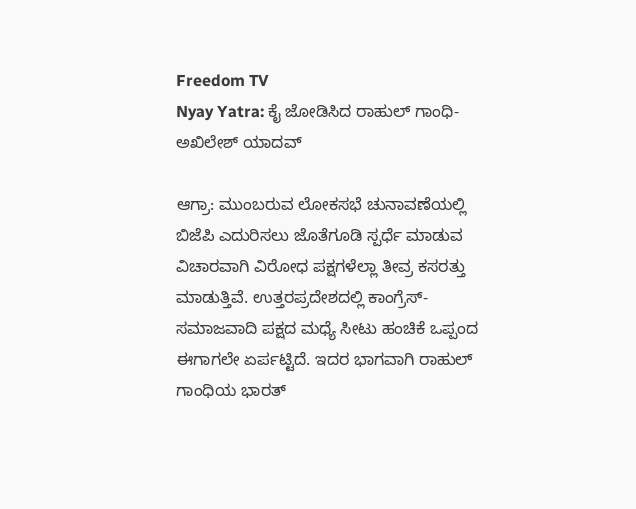Freedom TV
Nyay Yatra: ಕೈ ಜೋಡಿಸಿದ ರಾಹುಲ್ ಗಾಂಧಿ-ಅಖಿಲೇಶ್ ಯಾದವ್

ಆಗ್ರಾ: ಮುಂಬರುವ ಲೋಕಸಭೆ ಚುನಾವಣೆಯಲ್ಲಿ ಬಿಜೆಪಿ ಎದುರಿಸಲು ಜೊತೆಗೂಡಿ ಸ್ಪರ್ಧೆ ಮಾಡುವ ವಿಚಾರವಾಗಿ ವಿರೋಧ ಪಕ್ಷಗಳೆಲ್ಲಾ ತೀವ್ರ ಕಸರತ್ತು ಮಾಡುತ್ತಿವೆ. ಉತ್ತರಪ್ರದೇಶದಲ್ಲಿ ಕಾಂಗ್ರೆಸ್-ಸಮಾಜವಾದಿ ಪಕ್ಷದ ಮಧ್ಯೆ ಸೀಟು ಹಂಚಿಕೆ ಒಪ್ಪಂದ ಈಗಾಗಲೇ ಏರ್ಪಟ್ಟಿದೆ. ಇದರ ಭಾಗವಾಗಿ ರಾಹುಲ್ ಗಾಂಧಿಯ ಭಾರತ್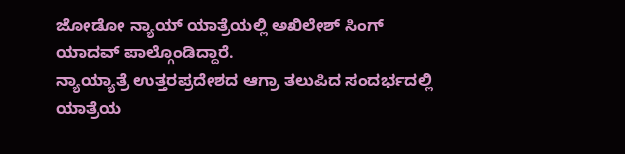ಜೋಡೋ ನ್ಯಾಯ್ ಯಾತ್ರೆಯಲ್ಲಿ ಅಖಿಲೇಶ್ ಸಿಂಗ್ ಯಾದವ್ ಪಾಲ್ಗೊಂಡಿದ್ದಾರೆ.
ನ್ಯಾಯ್ಯಾತ್ರೆ ಉತ್ತರಪ್ರದೇಶದ ಆಗ್ರಾ ತಲುಪಿದ ಸಂದರ್ಭದಲ್ಲಿ ಯಾತ್ರೆಯ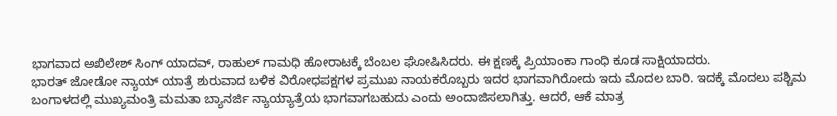ಭಾಗವಾದ ಅಖಿಲೇಶ್ ಸಿಂಗ್ ಯಾದವ್, ರಾಹುಲ್ ಗಾಮಧಿ ಹೋರಾಟಕ್ಕೆ ಬೆಂಬಲ ಘೋಷಿಸಿದರು. ಈ ಕ್ಷಣಕ್ಕೆ ಪ್ರಿಯಾಂಕಾ ಗಾಂಧಿ ಕೂಡ ಸಾಕ್ಷಿಯಾದರು.
ಭಾರತ್ ಜೋಡೋ ನ್ಯಾಯ್ ಯಾತ್ರೆ ಶುರುವಾದ ಬಳಿಕ ವಿರೋಧಪಕ್ಷಗಳ ಪ್ರಮುಖ ನಾಯಕರೊಬ್ಬರು ಇದರ ಭಾಗವಾಗಿರೋದು ಇದು ಮೊದಲ ಬಾರಿ. ಇದಕ್ಕೆ ಮೊದಲು ಪಶ್ಚಿಮ ಬಂಗಾಳದಲ್ಲಿ ಮುಖ್ಯಮಂತ್ರಿ ಮಮತಾ ಬ್ಯಾನರ್ಜಿ ನ್ಯಾಯ್ಯಾತ್ರೆಯ ಭಾಗವಾಗಬಹುದು ಎಂದು ಅಂದಾಜಿಸಲಾಗಿತ್ತು. ಆದರೆ, ಆಕೆ ಮಾತ್ರ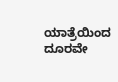ಯಾತ್ರೆಯಿಂದ ದೂರವೇ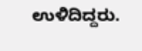ಉಳಿದಿದ್ದರು.